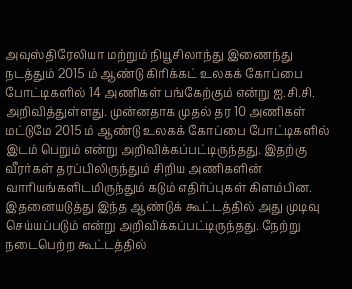அவுஸ்திரேலியா மற்றும் நியூசிலாந்து இணைந்து நடத்தும் 2015 ம் ஆண்டு கிரிக்கட் உலகக் கோப்பை போட்டிகளில் 14 அணிகள் பங்கேற்கும் என்று ஐ.சி.சி. அறிவித்துள்ளது. முன்னதாக முதல் தர 10 அணிகள் மட்டுமே 2015 ம் ஆண்டு உலகக் கோப்பை போட்டிகளில் இடம் பெறும் என்று அறிவிக்கப்பட்டிருந்தது. இதற்கு வீரர்கள் தரப்பிலிருந்தும் சிறிய அணிகளின் வாரியங்களிடமிருந்தும் கடும் எதிர்ப்புகள் கிளம்பின. இதனையடுத்து இந்த ஆண்டுக் கூட்டத்தில் அது முடிவு செய்யப்படும் என்று அறிவிக்கப்பட்டிருந்தது. நேற்று நடைபெற்ற கூட்டத்தில்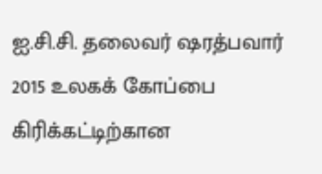ஐ.சி.சி. தலைவர் ஷரத்பவார் 2015 உலகக் கோப்பை கிரிக்கட்டிற்கான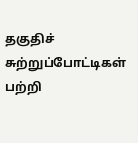தகுதிச் சுற்றுப்போட்டிகள் பற்றி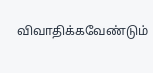விவாதிக்கவேண்டும்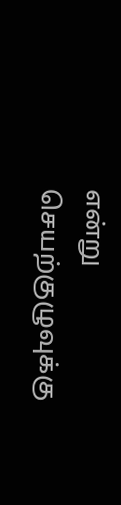என்று செயற்குழுவுக்கு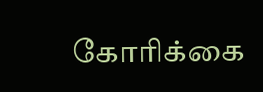கோரிக்கை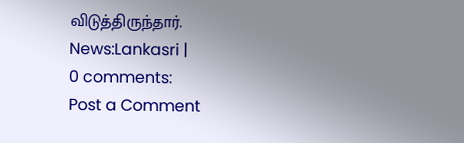விடுத்திருந்தார்.
News:Lankasri |
0 comments:
Post a Comment